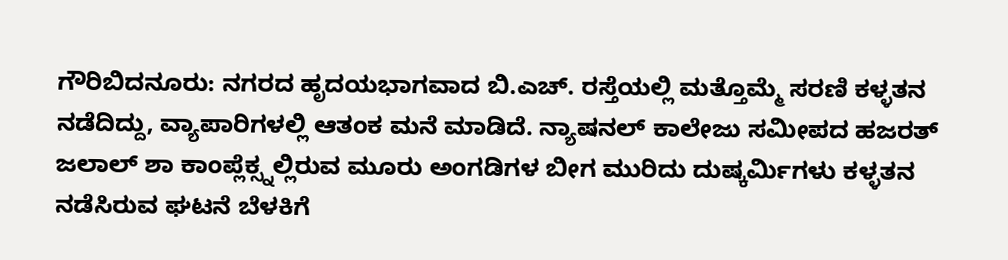ಗೌರಿಬಿದನೂರು: ನಗರದ ಹೃದಯಭಾಗವಾದ ಬಿ.ಎಚ್. ರಸ್ತೆಯಲ್ಲಿ ಮತ್ತೊಮ್ಮೆ ಸರಣಿ ಕಳ್ಳತನ ನಡೆದಿದ್ದು, ವ್ಯಾಪಾರಿಗಳಲ್ಲಿ ಆತಂಕ ಮನೆ ಮಾಡಿದೆ. ನ್ಯಾಷನಲ್ ಕಾಲೇಜು ಸಮೀಪದ ಹಜರತ್ ಜಲಾಲ್ ಶಾ ಕಾಂಪ್ಲೆಕ್ಸ್ನಲ್ಲಿರುವ ಮೂರು ಅಂಗಡಿಗಳ ಬೀಗ ಮುರಿದು ದುಷ್ಕರ್ಮಿಗಳು ಕಳ್ಳತನ ನಡೆಸಿರುವ ಘಟನೆ ಬೆಳಕಿಗೆ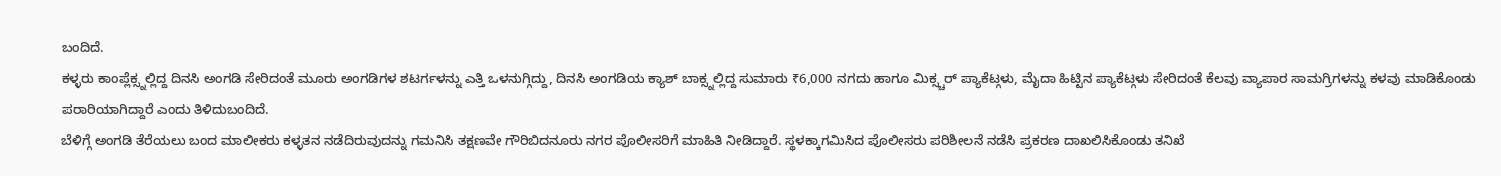ಬಂದಿದೆ.
ಕಳ್ಳರು ಕಾಂಪ್ಲೆಕ್ಸ್ನಲ್ಲಿದ್ದ ದಿನಸಿ ಅಂಗಡಿ ಸೇರಿದಂತೆ ಮೂರು ಅಂಗಡಿಗಳ ಶಟರ್ಗಳನ್ನು ಎತ್ತಿ ಒಳನುಗ್ಗಿದ್ದು, ದಿನಸಿ ಅಂಗಡಿಯ ಕ್ಯಾಶ್ ಬಾಕ್ಸ್ನಲ್ಲಿದ್ದ ಸುಮಾರು ₹6,000 ನಗದು ಹಾಗೂ ಮಿಕ್ಸ್ಚರ್ ಪ್ಯಾಕೆಟ್ಗಳು, ಮೈದಾ ಹಿಟ್ಟಿನ ಪ್ಯಾಕೆಟ್ಗಳು ಸೇರಿದಂತೆ ಕೆಲವು ವ್ಯಾಪಾರ ಸಾಮಗ್ರಿಗಳನ್ನು ಕಳವು ಮಾಡಿಕೊಂಡು ಪರಾರಿಯಾಗಿದ್ದಾರೆ ಎಂದು ತಿಳಿದುಬಂದಿದೆ.
ಬೆಳಿಗ್ಗೆ ಅಂಗಡಿ ತೆರೆಯಲು ಬಂದ ಮಾಲೀಕರು ಕಳ್ಳತನ ನಡೆದಿರುವುದನ್ನು ಗಮನಿಸಿ ತಕ್ಷಣವೇ ಗೌರಿಬಿದನೂರು ನಗರ ಪೊಲೀಸರಿಗೆ ಮಾಹಿತಿ ನೀಡಿದ್ದಾರೆ. ಸ್ಥಳಕ್ಕಾಗಮಿಸಿದ ಪೊಲೀಸರು ಪರಿಶೀಲನೆ ನಡೆಸಿ ಪ್ರಕರಣ ದಾಖಲಿಸಿಕೊಂಡು ತನಿಖೆ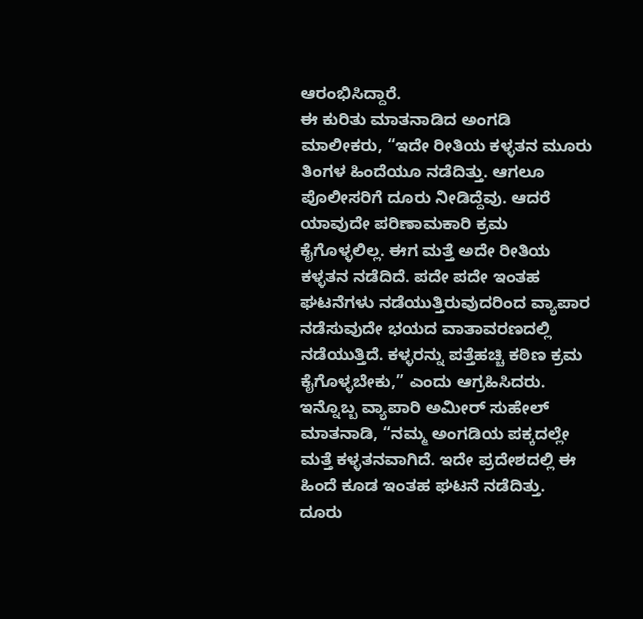ಆರಂಭಿಸಿದ್ದಾರೆ.
ಈ ಕುರಿತು ಮಾತನಾಡಿದ ಅಂಗಡಿ ಮಾಲೀಕರು, “ಇದೇ ರೀತಿಯ ಕಳ್ಳತನ ಮೂರು ತಿಂಗಳ ಹಿಂದೆಯೂ ನಡೆದಿತ್ತು. ಆಗಲೂ ಪೊಲೀಸರಿಗೆ ದೂರು ನೀಡಿದ್ದೆವು. ಆದರೆ ಯಾವುದೇ ಪರಿಣಾಮಕಾರಿ ಕ್ರಮ ಕೈಗೊಳ್ಳಲಿಲ್ಲ. ಈಗ ಮತ್ತೆ ಅದೇ ರೀತಿಯ ಕಳ್ಳತನ ನಡೆದಿದೆ. ಪದೇ ಪದೇ ಇಂತಹ ಘಟನೆಗಳು ನಡೆಯುತ್ತಿರುವುದರಿಂದ ವ್ಯಾಪಾರ ನಡೆಸುವುದೇ ಭಯದ ವಾತಾವರಣದಲ್ಲಿ ನಡೆಯುತ್ತಿದೆ. ಕಳ್ಳರನ್ನು ಪತ್ತೆಹಚ್ಚಿ ಕಠಿಣ ಕ್ರಮ ಕೈಗೊಳ್ಳಬೇಕು,” ಎಂದು ಆಗ್ರಹಿಸಿದರು.
ಇನ್ನೊಬ್ಬ ವ್ಯಾಪಾರಿ ಅಮೀರ್ ಸುಹೇಲ್ ಮಾತನಾಡಿ, “ನಮ್ಮ ಅಂಗಡಿಯ ಪಕ್ಕದಲ್ಲೇ ಮತ್ತೆ ಕಳ್ಳತನವಾಗಿದೆ. ಇದೇ ಪ್ರದೇಶದಲ್ಲಿ ಈ ಹಿಂದೆ ಕೂಡ ಇಂತಹ ಘಟನೆ ನಡೆದಿತ್ತು. ದೂರು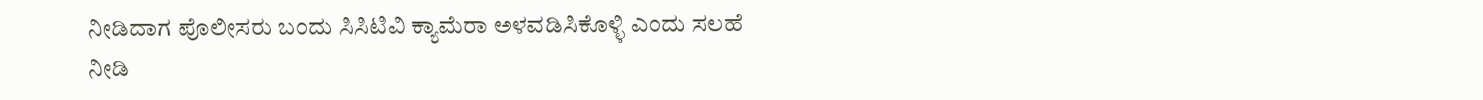ನೀಡಿದಾಗ ಪೊಲೀಸರು ಬಂದು ಸಿಸಿಟಿವಿ ಕ್ಯಾಮೆರಾ ಅಳವಡಿಸಿಕೊಳ್ಳಿ ಎಂದು ಸಲಹೆ ನೀಡಿ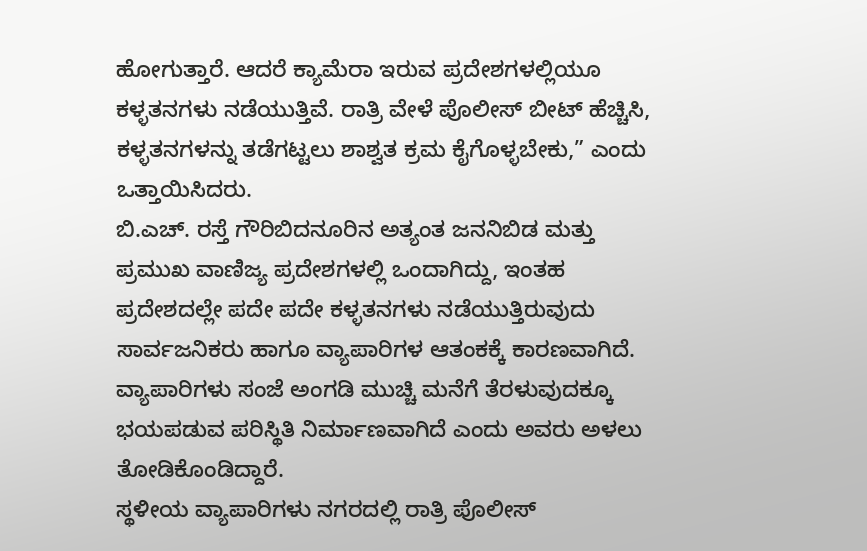ಹೋಗುತ್ತಾರೆ. ಆದರೆ ಕ್ಯಾಮೆರಾ ಇರುವ ಪ್ರದೇಶಗಳಲ್ಲಿಯೂ ಕಳ್ಳತನಗಳು ನಡೆಯುತ್ತಿವೆ. ರಾತ್ರಿ ವೇಳೆ ಪೊಲೀಸ್ ಬೀಟ್ ಹೆಚ್ಚಿಸಿ, ಕಳ್ಳತನಗಳನ್ನು ತಡೆಗಟ್ಟಲು ಶಾಶ್ವತ ಕ್ರಮ ಕೈಗೊಳ್ಳಬೇಕು,” ಎಂದು ಒತ್ತಾಯಿಸಿದರು.
ಬಿ.ಎಚ್. ರಸ್ತೆ ಗೌರಿಬಿದನೂರಿನ ಅತ್ಯಂತ ಜನನಿಬಿಡ ಮತ್ತು ಪ್ರಮುಖ ವಾಣಿಜ್ಯ ಪ್ರದೇಶಗಳಲ್ಲಿ ಒಂದಾಗಿದ್ದು, ಇಂತಹ ಪ್ರದೇಶದಲ್ಲೇ ಪದೇ ಪದೇ ಕಳ್ಳತನಗಳು ನಡೆಯುತ್ತಿರುವುದು ಸಾರ್ವಜನಿಕರು ಹಾಗೂ ವ್ಯಾಪಾರಿಗಳ ಆತಂಕಕ್ಕೆ ಕಾರಣವಾಗಿದೆ. ವ್ಯಾಪಾರಿಗಳು ಸಂಜೆ ಅಂಗಡಿ ಮುಚ್ಚಿ ಮನೆಗೆ ತೆರಳುವುದಕ್ಕೂ ಭಯಪಡುವ ಪರಿಸ್ಥಿತಿ ನಿರ್ಮಾಣವಾಗಿದೆ ಎಂದು ಅವರು ಅಳಲು ತೋಡಿಕೊಂಡಿದ್ದಾರೆ.
ಸ್ಥಳೀಯ ವ್ಯಾಪಾರಿಗಳು ನಗರದಲ್ಲಿ ರಾತ್ರಿ ಪೊಲೀಸ್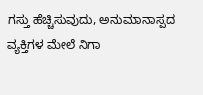ಗಸ್ತು ಹೆಚ್ಚಿಸುವುದು, ಅನುಮಾನಾಸ್ಪದ ವ್ಯಕ್ತಿಗಳ ಮೇಲೆ ನಿಗಾ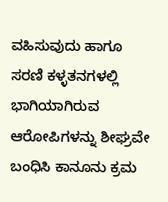ವಹಿಸುವುದು ಹಾಗೂ ಸರಣಿ ಕಳ್ಳತನಗಳಲ್ಲಿ ಭಾಗಿಯಾಗಿರುವ ಆರೋಪಿಗಳನ್ನು ಶೀಘ್ರವೇ ಬಂಧಿಸಿ ಕಾನೂನು ಕ್ರಮ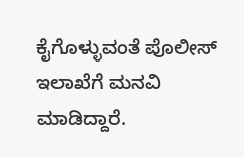ಕೈಗೊಳ್ಳುವಂತೆ ಪೊಲೀಸ್ ಇಲಾಖೆಗೆ ಮನವಿ ಮಾಡಿದ್ದಾರೆ.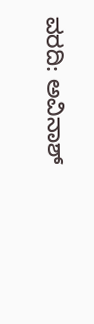ವರದಿ: ಅವಿನಾಶ್